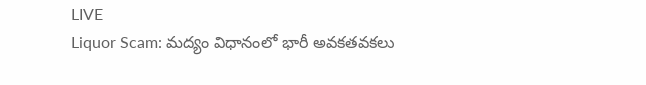LIVE
Liquor Scam: మద్యం విధానంలో భారీ అవకతవకలు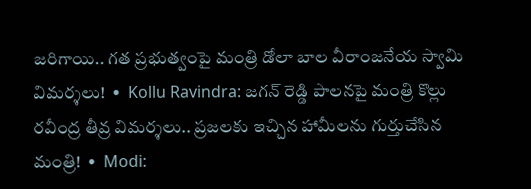జరిగాయి.. గత ప్రభుత్వంపై మంత్రి డోలా బాల వీరాంజనేయ స్వామి విమర్శలు!  •  Kollu Ravindra: జగన్ రెడ్డి పాలనపై మంత్రి కొల్లు రవీంద్ర తీవ్ర విమర్శలు.. ప్రజలకు ఇచ్చిన హామీలను గుర్తుచేసిన మంత్రి!  •  Modi: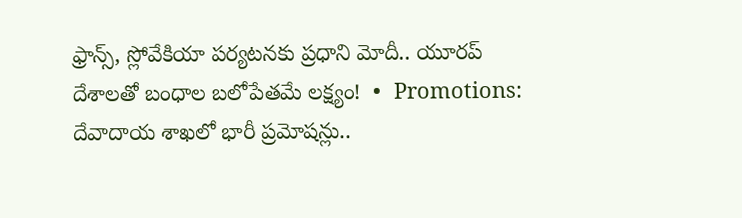ఫ్రాన్స్, స్లోవేకియా పర్యటనకు ప్రధాని మోదీ.. యూరప్ దేశాలతో బంధాల బలోపేతమే లక్ష్యం!  •  Promotions: దేవాదాయ శాఖలో భారీ ప్రమోషన్లు..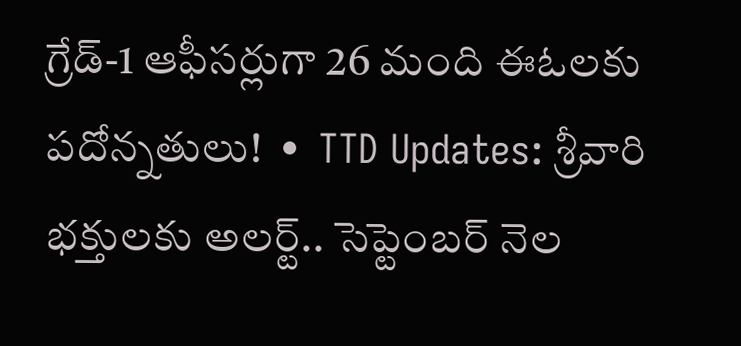గ్రేడ్-1 ఆఫీసర్లుగా 26 మంది ఈఓలకు పదోన్నతులు!  •  TTD Updates: శ్రీవారి భక్తులకు అలర్ట్.. సెప్టెంబర్ నెల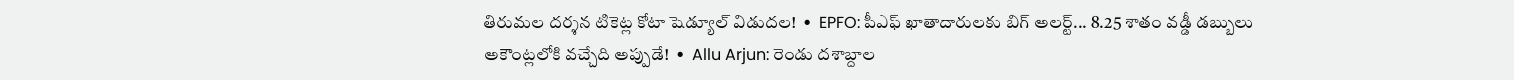తిరుమల దర్శన టికెట్ల కోటా షెడ్యూల్ విడుదల!  •  EPFO: పీఎఫ్ ఖాతాదారులకు బిగ్ అలర్ట్... 8.25 శాతం వడ్డీ డబ్బులు అకౌంట్లలోకి వచ్చేది అప్పుడే!  •  Allu Arjun: రెండు దశాబ్దాల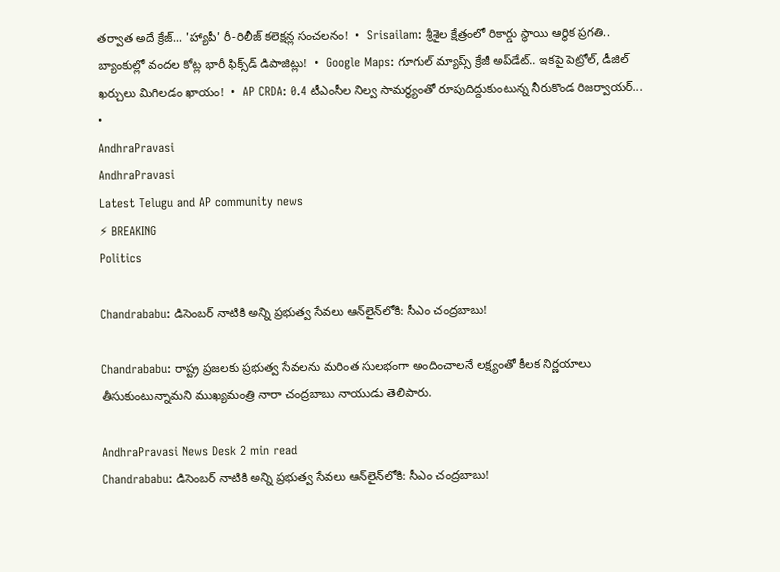తర్వాత అదే క్రేజ్... 'హ్యాపీ' రీ-రిలీజ్ కలెక్షన్ల సంచలనం!  •  Srisailam: శ్రీశైల క్షేత్రంలో రికార్డు స్థాయి ఆర్థిక ప్రగతి.. బ్యాంకుల్లో వందల కోట్ల భారీ ఫిక్స్‌డ్ డిపాజిట్లు!  •  Google Maps: గూగుల్ మ్యాప్స్ క్రేజీ అప్‌డేట్.. ఇకపై పెట్రోల్, డీజిల్ ఖర్చులు మిగిలడం ఖాయం!  •  AP CRDA: 0.4 టీఎంసీల నిల్వ సామర్థ్యంతో రూపుదిద్దుకుంటున్న నీరుకొండ రిజర్వాయర్...  •
AndhraPravasi
AndhraPravasi
Latest Telugu and AP community news
⚡ BREAKING
Politics

Chandrababu: డిసెంబర్ నాటికి అన్ని ప్రభుత్వ సేవలు ఆన్‌లైన్‌లోకి: సీఎం చంద్రబాబు!

Chandrababu: రాష్ట్ర ప్రజలకు ప్రభుత్వ సేవలను మరింత సులభంగా అందించాలనే లక్ష్యంతో కీలక నిర్ణయాలు తీసుకుంటున్నామని ముఖ్యమంత్రి నారా చంద్రబాబు నాయుడు తెలిపారు.

AndhraPravasi News Desk 2 min read
Chandrababu: డిసెంబర్ నాటికి అన్ని ప్రభుత్వ సేవలు ఆన్‌లైన్‌లోకి: సీఎం చంద్రబాబు!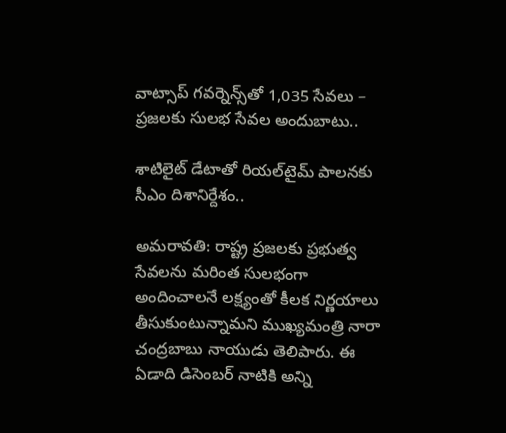వాట్సాప్ గవర్నెన్స్‌తో 1,035 సేవలు – ప్రజలకు సులభ సేవల అందుబాటు..

శాటిలైట్ డేటాతో రియల్‌టైమ్ పాలనకు సీఎం దిశానిర్దేశం..

అమరావతి: రాష్ట్ర ప్రజలకు ప్రభుత్వ సేవలను మరింత సులభంగా అందించాలనే లక్ష్యంతో కీలక నిర్ణయాలు తీసుకుంటున్నామని ముఖ్యమంత్రి నారా చంద్రబాబు నాయుడు తెలిపారు. ఈ ఏడాది డిసెంబర్ నాటికి అన్ని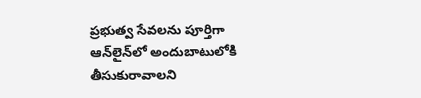ప్రభుత్వ సేవలను పూర్తిగా ఆన్‌లైన్‌లో అందుబాటులోకి తీసుకురావాలని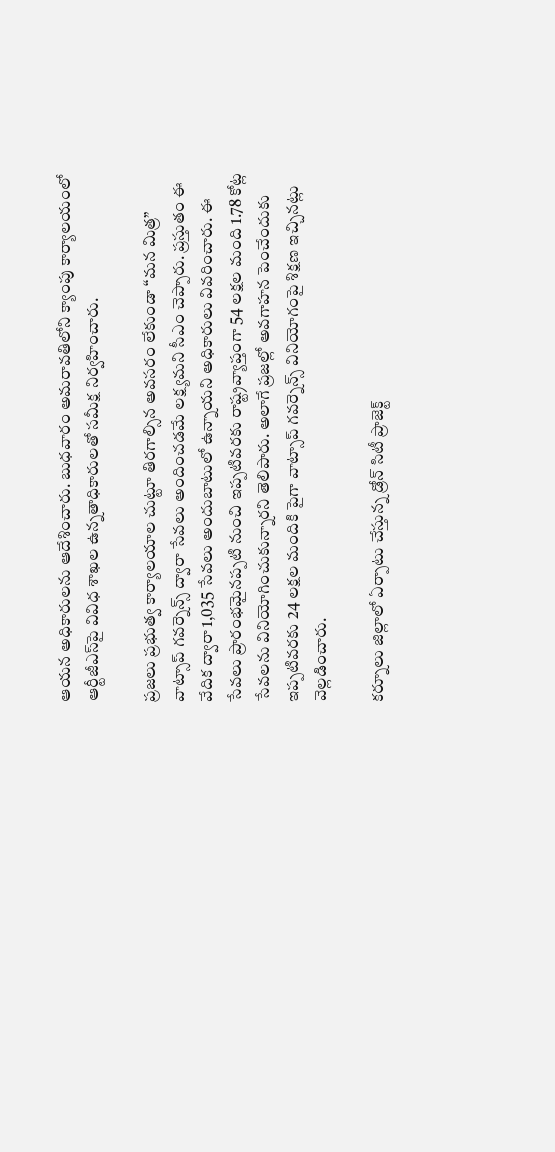ఆయన అధికారులను ఆదేశించారు. బుధవారం అమరావతిలోని క్యాంపు కార్యాలయంలో ఆర్టీజీఎస్‌పై వివిధ శాఖల ఉన్నతాధికారులతో సమీక్ష నిర్వహించారు.

ప్రజలు ప్రభుత్వ కార్యాలయాల చుట్టూ తిరగాల్సిన అవసరం లేకుండా “మన మిత్ర” వాట్సాప్ గవర్నెన్స్ ద్వారా సేవలు అందించడమే లక్ష్యమని సీఎం చెప్పారు. ప్రస్తుతం ఈ వేదిక ద్వారా 1,035 సేవలు అందుబాటులో ఉన్నాయని అధికారులు వివరించారు. ఈ సేవలు ప్రారంభమైనప్పటి నుంచి ఇప్పటివరకు రాష్ట్రవ్యాప్తంగా 54 లక్షల మంది 1.78 కోట్ల సేవలను వినియోగించుకున్నారని తెలిపారు. అలాగే ప్రజల్లో అవగాహన పెంచేందుకు ఇప్పటివరకు 24 లక్షల మందికి పైగా వాట్సాప్ గవర్నెన్స్ వినియోగంపై శిక్షణ ఇచ్చినట్లు వెల్లడించారు.

కర్నూలు జిల్లాలో ఏర్పాటు చేస్తున్న డ్రోన్ సిటీ ప్రాజెక్ట్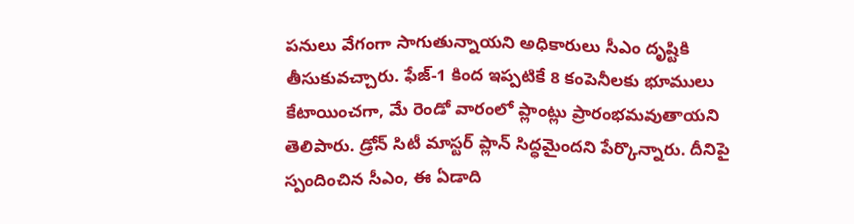పనులు వేగంగా సాగుతున్నాయని అధికారులు సీఎం దృష్టికి తీసుకువచ్చారు. ఫేజ్-1 కింద ఇప్పటికే 8 కంపెనీలకు భూములు కేటాయించగా, మే రెండో వారంలో ప్లాంట్లు ప్రారంభమవుతాయని తెలిపారు. డ్రోన్ సిటీ మాస్టర్ ప్లాన్ సిద్ధమైందని పేర్కొన్నారు. దీనిపై స్పందించిన సీఎం, ఈ ఏడాది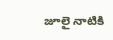జూలై నాటికి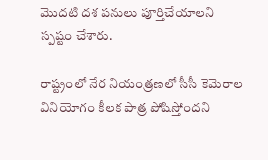మొదటి దశ పనులు పూర్తిచేయాలని స్పష్టం చేశారు.

రాష్ట్రంలో నేర నియంత్రణలో సీసీ కెమెరాల వినియోగం కీలక పాత్ర పోషిస్తోందని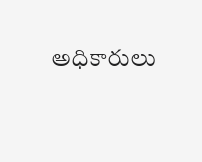అధికారులు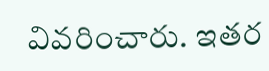వివరించారు. ఇతర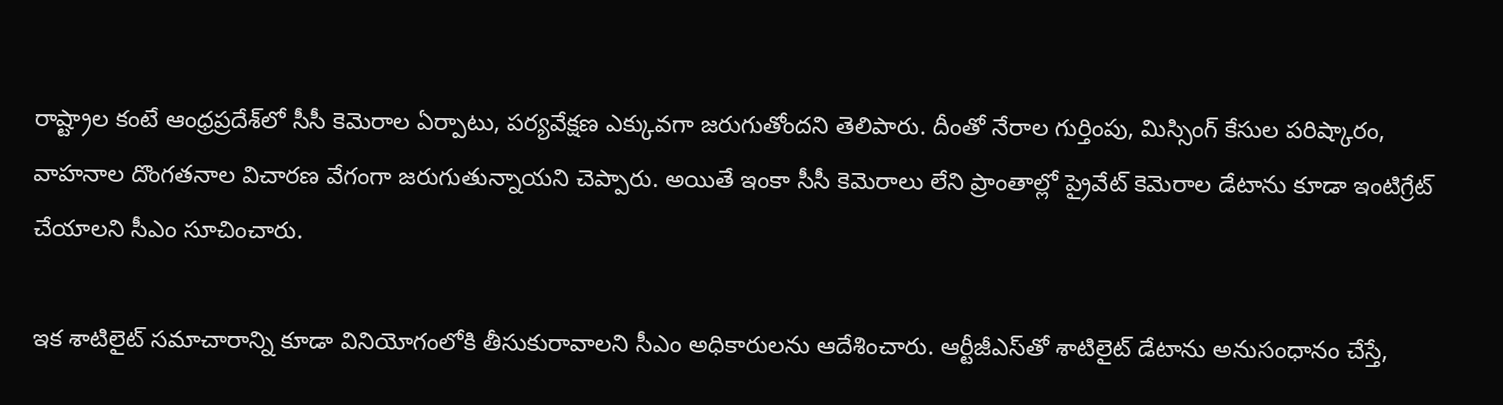రాష్ట్రాల కంటే ఆంధ్రప్రదేశ్‌లో సీసీ కెమెరాల ఏర్పాటు, పర్యవేక్షణ ఎక్కువగా జరుగుతోందని తెలిపారు. దీంతో నేరాల గుర్తింపు, మిస్సింగ్ కేసుల పరిష్కారం, వాహనాల దొంగతనాల విచారణ వేగంగా జరుగుతున్నాయని చెప్పారు. అయితే ఇంకా సీసీ కెమెరాలు లేని ప్రాంతాల్లో ప్రైవేట్ కెమెరాల డేటాను కూడా ఇంటిగ్రేట్ చేయాలని సీఎం సూచించారు.

ఇక శాటిలైట్ సమాచారాన్ని కూడా వినియోగంలోకి తీసుకురావాలని సీఎం అధికారులను ఆదేశించారు. ఆర్టీజీఎస్‌తో శాటిలైట్ డేటాను అనుసంధానం చేస్తే,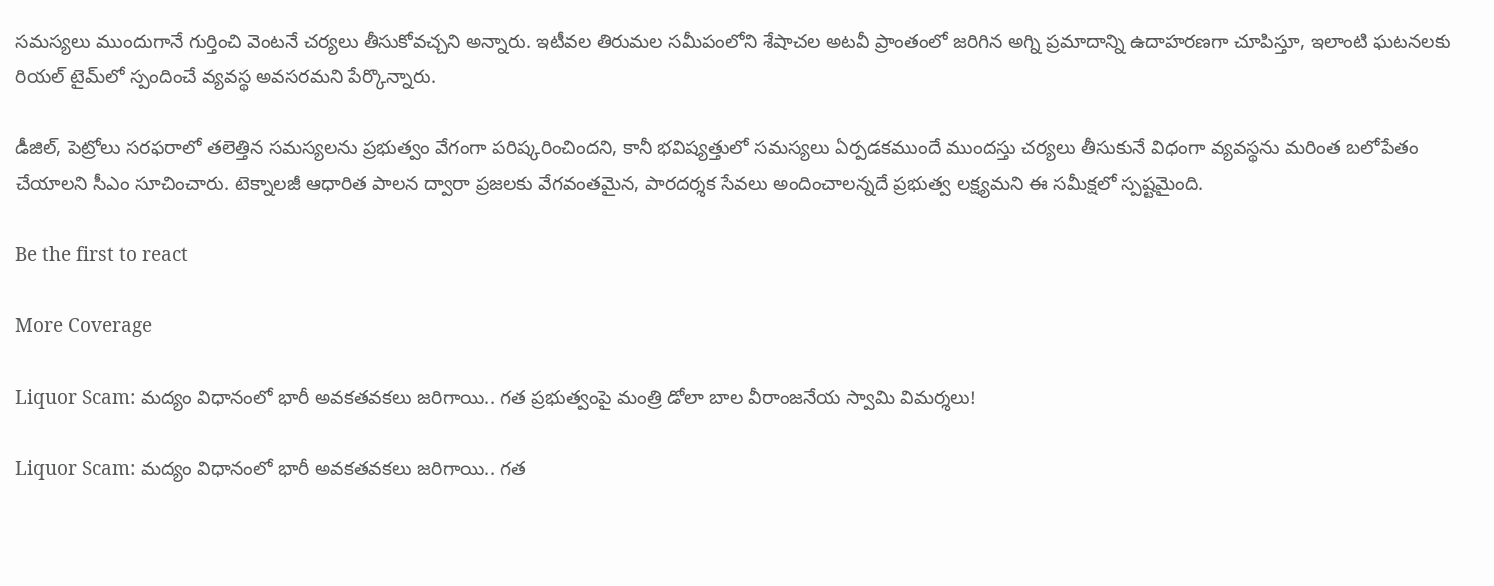సమస్యలు ముందుగానే గుర్తించి వెంటనే చర్యలు తీసుకోవచ్చని అన్నారు. ఇటీవల తిరుమల సమీపంలోని శేషాచల అటవీ ప్రాంతంలో జరిగిన అగ్ని ప్రమాదాన్ని ఉదాహరణగా చూపిస్తూ, ఇలాంటి ఘటనలకు రియల్ టైమ్‌లో స్పందించే వ్యవస్థ అవసరమని పేర్కొన్నారు.

డీజిల్, పెట్రోలు సరఫరాలో తలెత్తిన సమస్యలను ప్రభుత్వం వేగంగా పరిష్కరించిందని, కానీ భవిష్యత్తులో సమస్యలు ఏర్పడకముందే ముందస్తు చర్యలు తీసుకునే విధంగా వ్యవస్థను మరింత బలోపేతం చేయాలని సీఎం సూచించారు. టెక్నాలజీ ఆధారిత పాలన ద్వారా ప్రజలకు వేగవంతమైన, పారదర్శక సేవలు అందించాలన్నదే ప్రభుత్వ లక్ష్యమని ఈ సమీక్షలో స్పష్టమైంది.

Be the first to react

More Coverage

Liquor Scam: మద్యం విధానంలో భారీ అవకతవకలు జరిగాయి.. గత ప్రభుత్వంపై మంత్రి డోలా బాల వీరాంజనేయ స్వామి విమర్శలు!

Liquor Scam: మద్యం విధానంలో భారీ అవకతవకలు జరిగాయి.. గత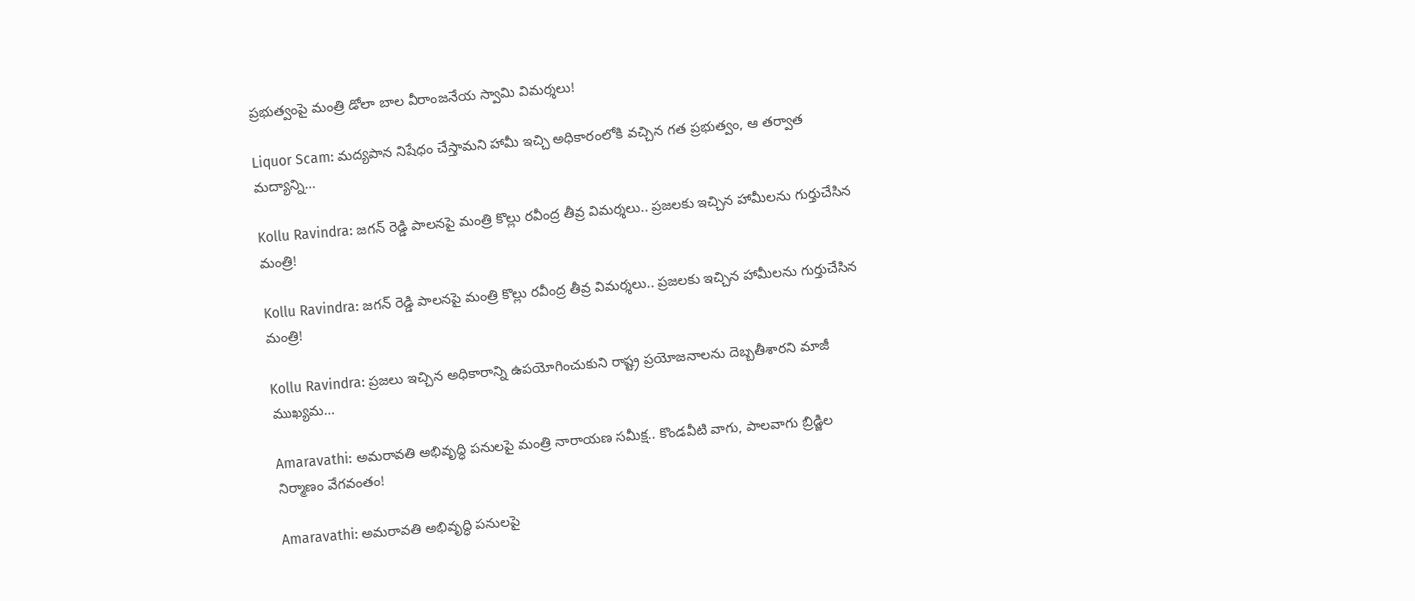ప్రభుత్వంపై మంత్రి డోలా బాల వీరాంజనేయ స్వామి విమర్శలు!

Liquor Scam: మద్యపాన నిషేధం చేస్తామని హామీ ఇచ్చి అధికారంలోకి వచ్చిన గత ప్రభుత్వం, ఆ తర్వాత మద్యాన్ని…

Kollu Ravindra: జగన్ రెడ్డి పాలనపై మంత్రి కొల్లు రవీంద్ర తీవ్ర విమర్శలు.. ప్రజలకు ఇచ్చిన హామీలను గుర్తుచేసిన మంత్రి!

Kollu Ravindra: జగన్ రెడ్డి పాలనపై మంత్రి కొల్లు రవీంద్ర తీవ్ర విమర్శలు.. ప్రజలకు ఇచ్చిన హామీలను గుర్తుచేసిన మంత్రి!

Kollu Ravindra: ప్రజలు ఇచ్చిన అధికారాన్ని ఉపయోగించుకుని రాష్ట్ర ప్రయోజనాలను దెబ్బతీశారని మాజీ ముఖ్యమ…

Amaravathi: అమరావతి అభివృద్ధి పనులపై మంత్రి నారాయణ సమీక్ష.. కొండవీటి వాగు, పాలవాగు బ్రిడ్జిల నిర్మాణం వేగవంతం!

Amaravathi: అమరావతి అభివృద్ధి పనులపై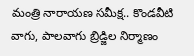మంత్రి నారాయణ సమీక్ష.. కొండవీటి వాగు, పాలవాగు బ్రిడ్జిల నిర్మాణం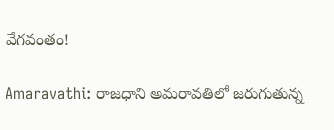వేగవంతం!

Amaravathi: రాజధాని అమరావతిలో జరుగుతున్న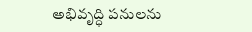అభివృద్ధి పనులను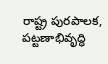రాష్ట్ర పురపాలక, పట్టణాభివృద్ధి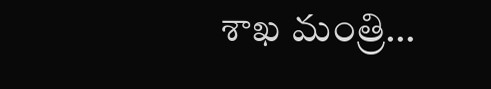శాఖ మంత్రి…